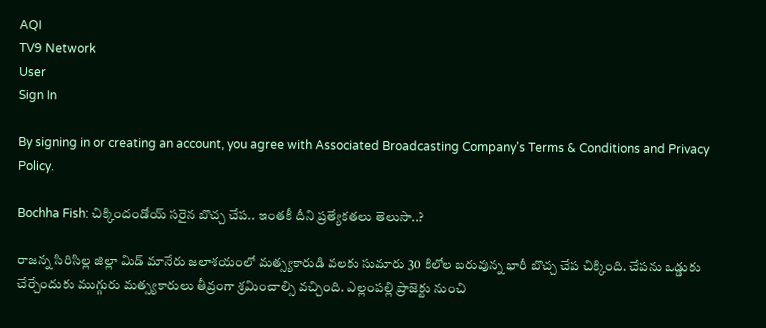AQI
TV9 Network
User
Sign In

By signing in or creating an account, you agree with Associated Broadcasting Company's Terms & Conditions and Privacy Policy.

Bochha Fish: చిక్కిందండోయ్ సరైన బొచ్చ చేప.. ఇంతకీ దీని ప్రత్యేకతలు తెలుసా..?

రాజన్న సిరిసిల్ల జిల్లా మిడ్ మానేరు జలాశయంలో మత్స్యకారుడి వలకు సుమారు 30 కిలోల బరువున్న భారీ బొచ్చ చేప చిక్కింది. చేపను ఒడ్డుకు చేర్చేందుకు ముగ్గురు మత్స్యకారులు తీవ్రంగా శ్రమించాల్సి వచ్చింది. ఎల్లంపల్లి ప్రాజెక్టు నుంచి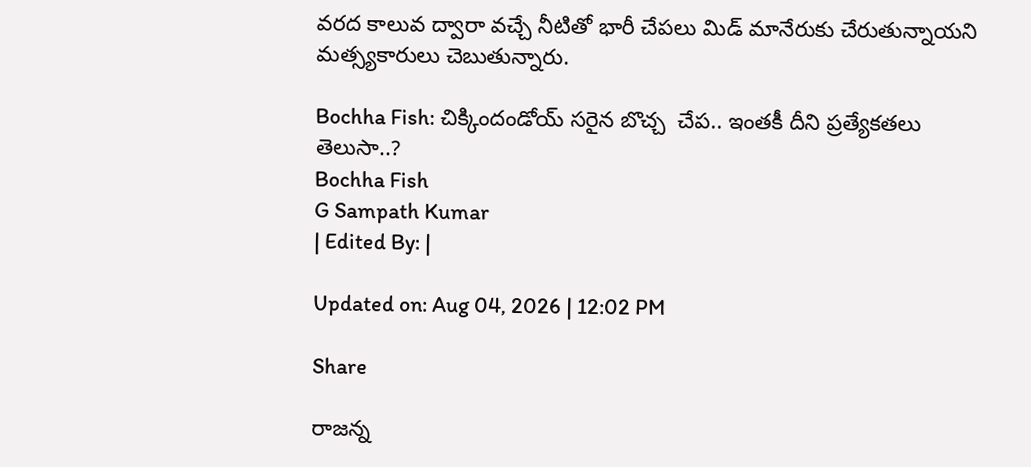వరద కాలువ ద్వారా వచ్చే నీటితో భారీ చేపలు మిడ్ మానేరుకు చేరుతున్నాయని మత్స్యకారులు చెబుతున్నారు.

Bochha Fish: చిక్కిందండోయ్ సరైన బొచ్చ  చేప.. ఇంతకీ దీని ప్రత్యేకతలు తెలుసా..?
Bochha Fish
G Sampath Kumar
| Edited By: |

Updated on: Aug 04, 2026 | 12:02 PM

Share

రాజన్న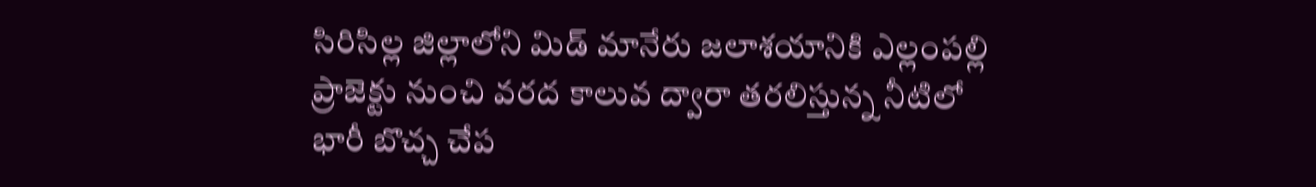సిరిసిల్ల జిల్లాలోని మిడ్ మానేరు జలాశయానికి ఎల్లంపల్లి ప్రాజెక్టు నుంచి వరద కాలువ ద్వారా తరలిస్తున్న నీటిలో భారీ బొచ్చ చేప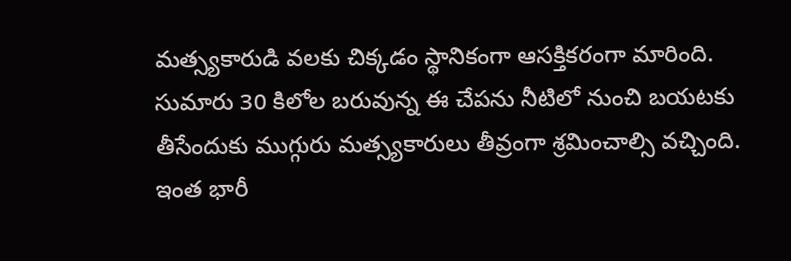మత్స్యకారుడి వలకు చిక్కడం స్థానికంగా ఆసక్తికరంగా మారింది. సుమారు 30 కిలోల బరువున్న ఈ చేపను నీటిలో నుంచి బయటకు తీసేందుకు ముగ్గురు మత్స్యకారులు తీవ్రంగా శ్రమించాల్సి వచ్చింది. ఇంత భారీ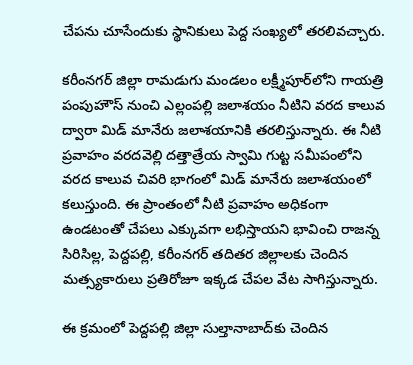చేపను చూసేందుకు స్థానికులు పెద్ద సంఖ్యలో తరలివచ్చారు.

కరీంనగర్ జిల్లా రామడుగు మండలం లక్ష్మీపూర్‌లోని గాయత్రి పంపుహౌస్ నుంచి ఎల్లంపల్లి జలాశయం నీటిని వరద కాలువ ద్వారా మిడ్ మానేరు జలాశయానికి తరలిస్తున్నారు. ఈ నీటి ప్రవాహం వరదవెల్లి దత్తాత్రేయ స్వామి గుట్ట సమీపంలోని వరద కాలువ చివరి భాగంలో మిడ్ మానేరు జలాశయంలో కలుస్తుంది. ఈ ప్రాంతంలో నీటి ప్రవాహం అధికంగా ఉండటంతో చేపలు ఎక్కువగా లభిస్తాయని భావించి రాజన్న సిరిసిల్ల, పెద్దపల్లి, కరీంనగర్ తదితర జిల్లాలకు చెందిన మత్స్యకారులు ప్రతిరోజూ ఇక్కడ చేపల వేట సాగిస్తున్నారు.

ఈ క్రమంలో పెద్దపల్లి జిల్లా సుల్తానాబాద్‌కు చెందిన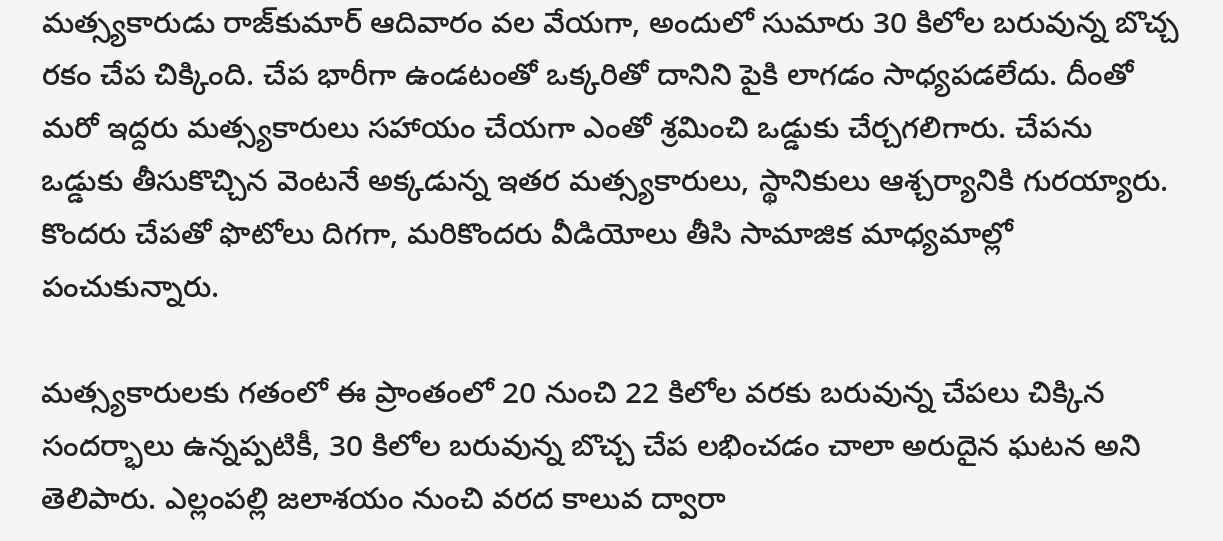మత్స్యకారుడు రాజ్‌కుమార్ ఆదివారం వల వేయగా, అందులో సుమారు 30 కిలోల బరువున్న బొచ్చ రకం చేప చిక్కింది. చేప భారీగా ఉండటంతో ఒక్కరితో దానిని పైకి లాగడం సాధ్యపడలేదు. దీంతో మరో ఇద్దరు మత్స్యకారులు సహాయం చేయగా ఎంతో శ్రమించి ఒడ్డుకు చేర్చగలిగారు. చేపను ఒడ్డుకు తీసుకొచ్చిన వెంటనే అక్కడున్న ఇతర మత్స్యకారులు, స్థానికులు ఆశ్చర్యానికి గురయ్యారు. కొందరు చేపతో ఫొటోలు దిగగా, మరికొందరు వీడియోలు తీసి సామాజిక మాధ్యమాల్లో పంచుకున్నారు.

మత్స్యకారులకు గతంలో ఈ ప్రాంతంలో 20 నుంచి 22 కిలోల వరకు బరువున్న చేపలు చిక్కిన సందర్భాలు ఉన్నప్పటికీ, 30 కిలోల బరువున్న బొచ్చ చేప లభించడం చాలా అరుదైన ఘటన అని తెలిపారు. ఎల్లంపల్లి జలాశయం నుంచి వరద కాలువ ద్వారా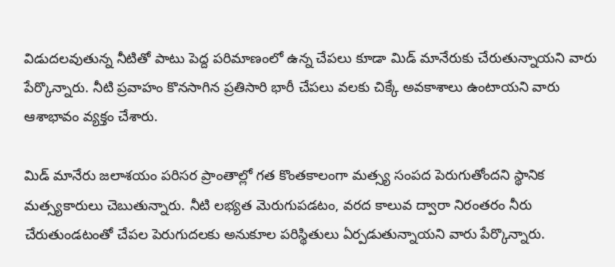విడుదలవుతున్న నీటితో పాటు పెద్ద పరిమాణంలో ఉన్న చేపలు కూడా మిడ్ మానేరుకు చేరుతున్నాయని వారు పేర్కొన్నారు. నీటి ప్రవాహం కొనసాగిన ప్రతిసారి భారీ చేపలు వలకు చిక్కే అవకాశాలు ఉంటాయని వారు ఆశాభావం వ్యక్తం చేశారు.

మిడ్ మానేరు జలాశయం పరిసర ప్రాంతాల్లో గత కొంతకాలంగా మత్స్య సంపద పెరుగుతోందని స్థానిక మత్స్యకారులు చెబుతున్నారు. నీటి లభ్యత మెరుగుపడటం, వరద కాలువ ద్వారా నిరంతరం నీరు చేరుతుండటంతో చేపల పెరుగుదలకు అనుకూల పరిస్థితులు ఏర్పడుతున్నాయని వారు పేర్కొన్నారు.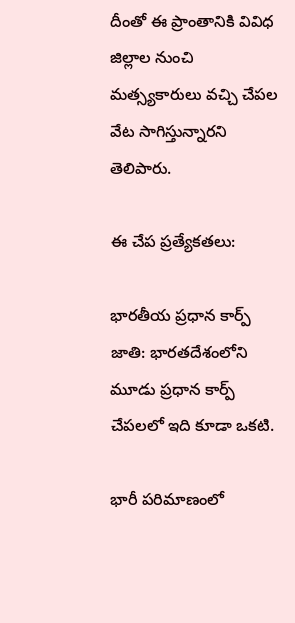దీంతో ఈ ప్రాంతానికి వివిధ జిల్లాల నుంచి మత్స్యకారులు వచ్చి చేపల వేట సాగిస్తున్నారని తెలిపారు.

ఈ చేప ప్రత్యేకతలు:

భారతీయ ప్రధాన కార్ప్ జాతి: భారతదేశంలోని మూడు ప్రధాన కార్ప్ చేపలలో ఇది కూడా ఒకటి.

భారీ పరిమాణంలో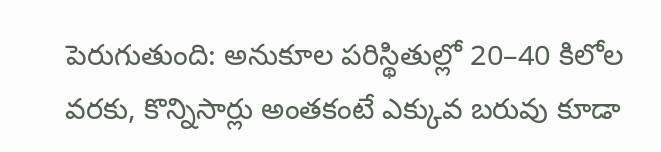పెరుగుతుంది: అనుకూల పరిస్థితుల్లో 20–40 కిలోల వరకు, కొన్నిసార్లు అంతకంటే ఎక్కువ బరువు కూడా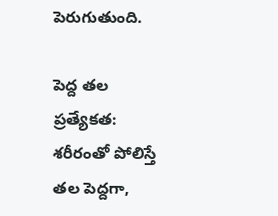పెరుగుతుంది.

పెద్ద తల ప్రత్యేకత: శరీరంతో పోలిస్తే తల పెద్దగా,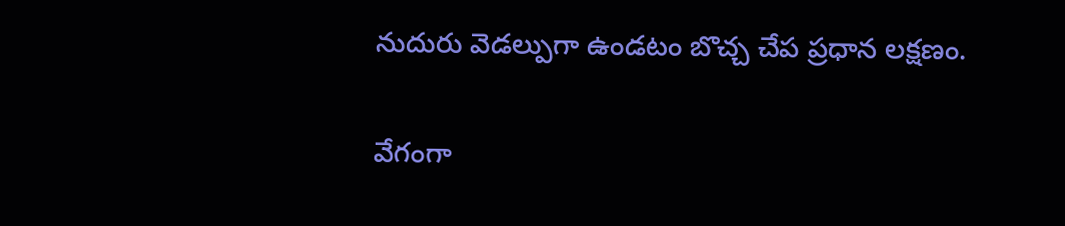నుదురు వెడల్పుగా ఉండటం బొచ్చ చేప ప్రధాన లక్షణం.

వేగంగా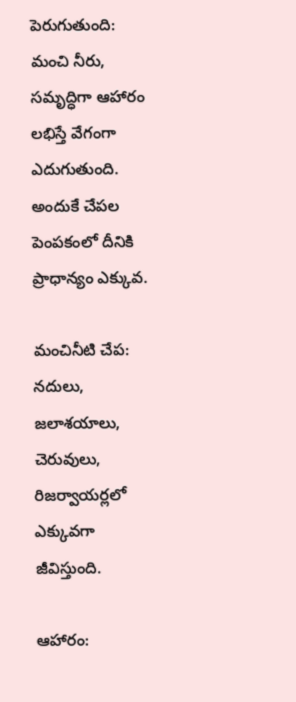పెరుగుతుంది: మంచి నీరు, సమృద్ధిగా ఆహారం లభిస్తే వేగంగా ఎదుగుతుంది. అందుకే చేపల పెంపకంలో దీనికి ప్రాధాన్యం ఎక్కువ.

మంచినీటి చేప: నదులు, జలాశయాలు, చెరువులు, రిజర్వాయర్లలో ఎక్కువగా జీవిస్తుంది.

ఆహారం: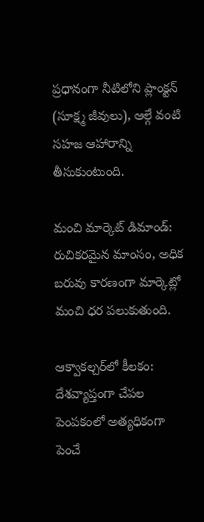ప్రధానంగా నీటిలోని ప్లాంక్టన్ (సూక్ష్మ జీవులు), ఆల్గే వంటి సహజ ఆహారాన్ని తీసుకుంటుంది.

మంచి మార్కెట్ డిమాండ్: రుచికరమైన మాంసం, అధిక బరువు కారణంగా మార్కెట్లో మంచి ధర పలుకుతుంది.

ఆక్వాకల్చర్‌లో కీలకం: దేశవ్యాప్తంగా చేపల పెంపకంలో అత్యధికంగా పెంచే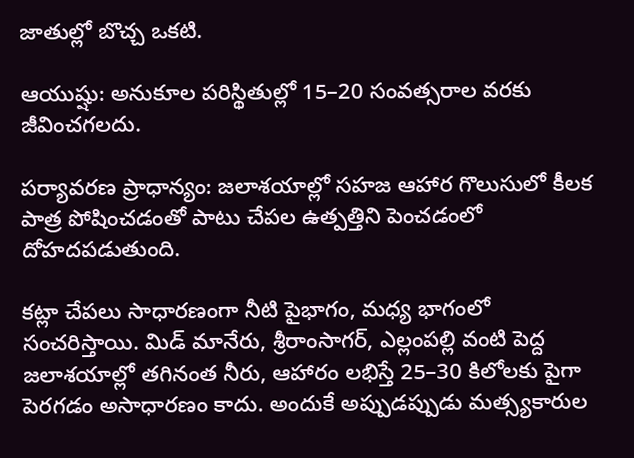జాతుల్లో బొచ్చ ఒకటి.

ఆయుష్షు: అనుకూల పరిస్థితుల్లో 15–20 సంవత్సరాల వరకు జీవించగలదు.

పర్యావరణ ప్రాధాన్యం: జలాశయాల్లో సహజ ఆహార గొలుసులో కీలక పాత్ర పోషించడంతో పాటు చేపల ఉత్పత్తిని పెంచడంలో దోహదపడుతుంది.

కట్లా చేపలు సాధారణంగా నీటి పైభాగం, మధ్య భాగంలో సంచరిస్తాయి. మిడ్ మానేరు, శ్రీరాంసాగర్, ఎల్లంపల్లి వంటి పెద్ద జలాశయాల్లో తగినంత నీరు, ఆహారం లభిస్తే 25–30 కిలోలకు పైగా పెరగడం అసాధారణం కాదు. అందుకే అప్పుడప్పుడు మత్స్యకారుల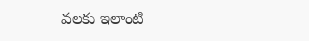వలకు ఇలాంటి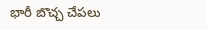భారీ బొచ్చ చేపలు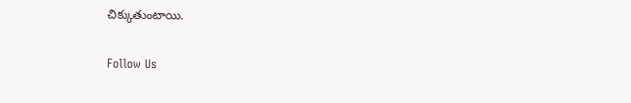చిక్కుతుంటాయి.

Follow Us